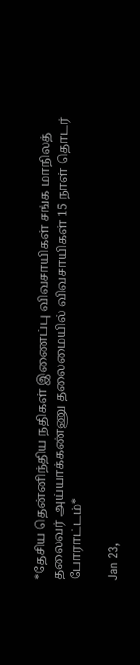*தேசிய தென்னிந்திய நதிகள் இணைப்பு விவசாயிகள் சங்க மாநிலத் தலைவர் அய்யாக்கண்ணு தலைமையில் விவசாயிகள் 15 நாள் தொடர் போராட்டம்*

Jan 23,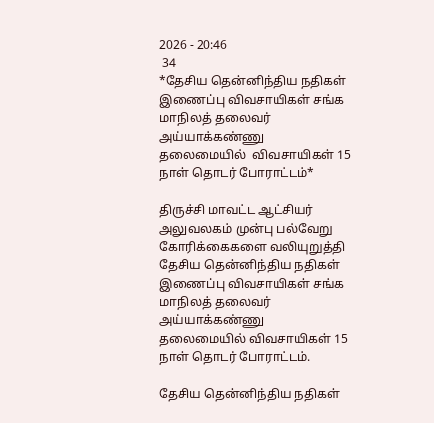2026 - 20:46
 34
*தேசிய தென்னிந்திய நதிகள் இணைப்பு விவசாயிகள் சங்க மாநிலத் தலைவர் அய்யாக்கண்ணு தலைமையில்  விவசாயிகள் 15 நாள் தொடர் போராட்டம்*

திருச்சி மாவட்ட ஆட்சியர் அலுவலகம் முன்பு பல்வேறு கோரிக்கைகளை வலியுறுத்தி தேசிய தென்னிந்திய நதிகள் இணைப்பு விவசாயிகள் சங்க மாநிலத் தலைவர் அய்யாக்கண்ணு தலைமையில் விவசாயிகள் 15 நாள் தொடர் போராட்டம்.

தேசிய தென்னிந்திய நதிகள்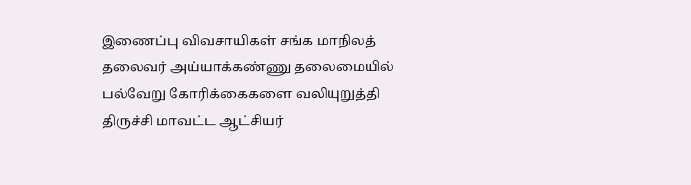இணைப்பு விவசாயிகள் சங்க மாநிலத் தலைவர் அய்யாக்கண்ணு தலைமையில் பல்வேறு கோரிக்கைகளை வலியுறுத்தி திருச்சி மாவட்ட ஆட்சியர்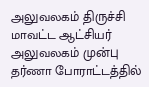அலுவலகம் திருச்சி மாவட்ட ஆட்சியர் அலுவலகம் முன்பு தர்ணா போராட்டத்தில்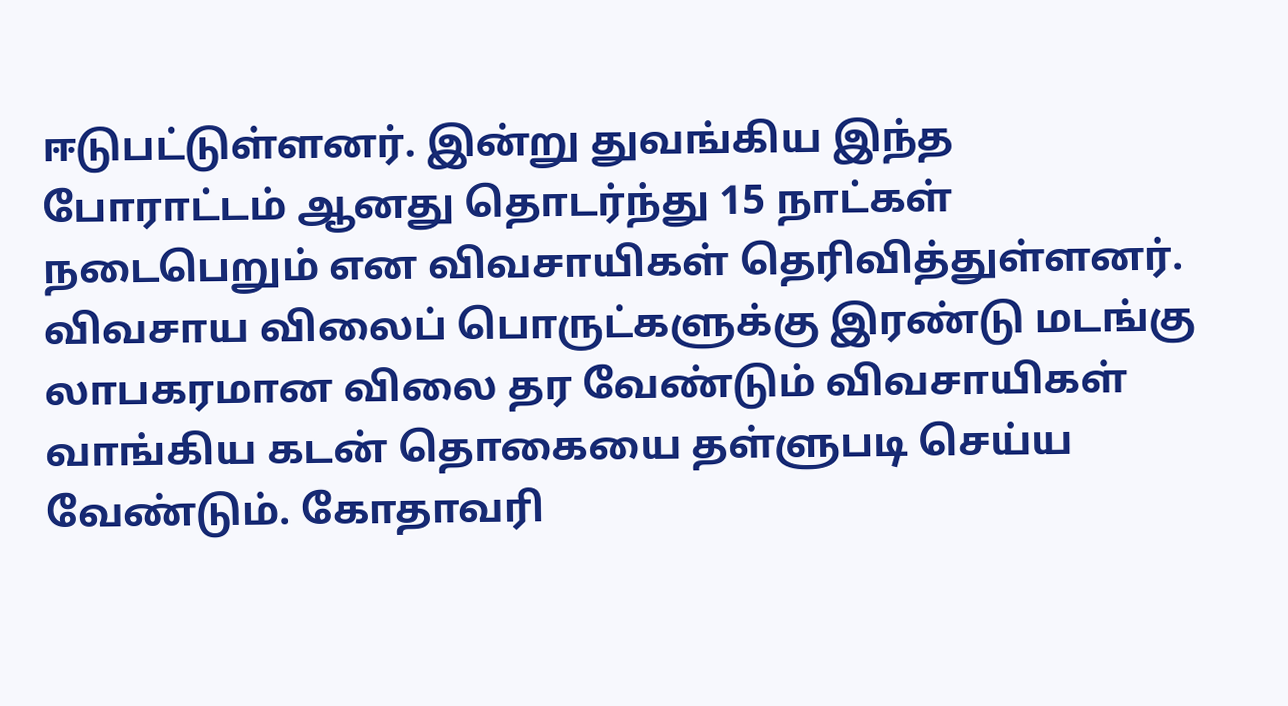ஈடுபட்டுள்ளனர். இன்று துவங்கிய இந்த போராட்டம் ஆனது தொடர்ந்து 15 நாட்கள் நடைபெறும் என விவசாயிகள் தெரிவித்துள்ளனர். விவசாய விலைப் பொருட்களுக்கு இரண்டு மடங்கு லாபகரமான விலை தர வேண்டும் விவசாயிகள் வாங்கிய கடன் தொகையை தள்ளுபடி செய்ய வேண்டும். கோதாவரி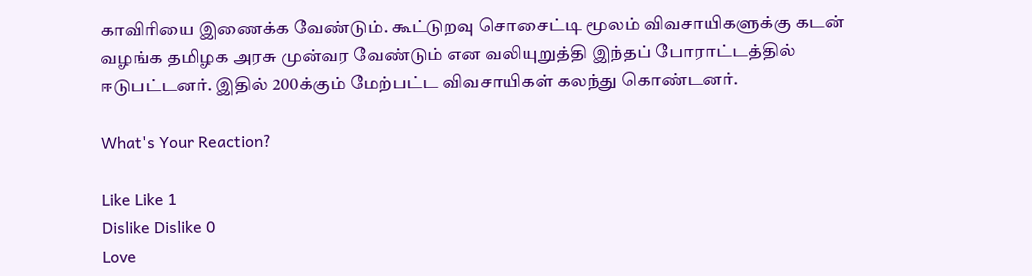காவிரியை இணைக்க வேண்டும். கூட்டுறவு சொசைட்டி மூலம் விவசாயிகளுக்கு கடன் வழங்க தமிழக அரசு முன்வர வேண்டும் என வலியுறுத்தி இந்தப் போராட்டத்தில் ஈடுபட்டனர். இதில் 200க்கும் மேற்பட்ட விவசாயிகள் கலந்து கொண்டனர்.

What's Your Reaction?

Like Like 1
Dislike Dislike 0
Love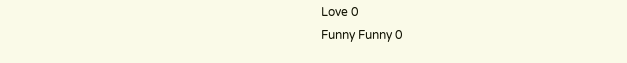Love 0
Funny Funny 0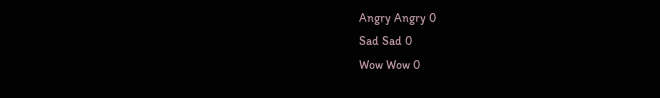Angry Angry 0
Sad Sad 0
Wow Wow 0